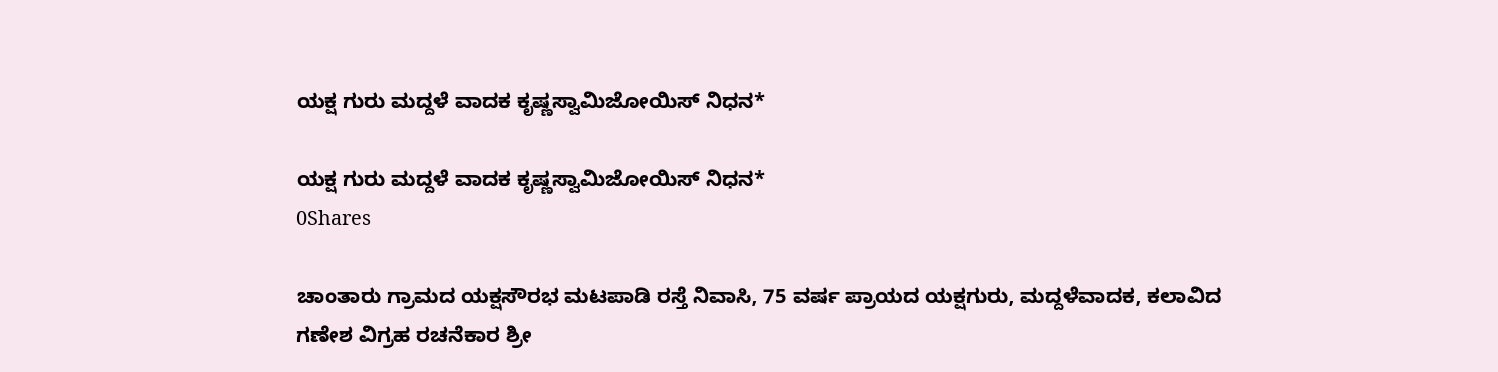ಯಕ್ಷ ಗುರು ಮದ್ದಳೆ ವಾದಕ ಕೃಷ್ಣಸ್ವಾಮಿಜೋಯಿಸ್ ನಿಧನ*

ಯಕ್ಷ ಗುರು ಮದ್ದಳೆ ವಾದಕ ಕೃಷ್ಣಸ್ವಾಮಿಜೋಯಿಸ್ ನಿಧನ*
0Shares

ಚಾಂತಾರು ಗ್ರಾಮದ ಯಕ್ಷಸೌರಭ ಮಟಪಾಡಿ ರಸ್ತೆ ನಿವಾಸಿ, 75 ವರ್ಷ ಪ್ರಾಯದ ಯಕ್ಷಗುರು, ಮದ್ದಳೆವಾದಕ, ಕಲಾವಿದ
ಗಣೇಶ ವಿಗ್ರಹ ರಚನೆಕಾರ ಶ್ರೀ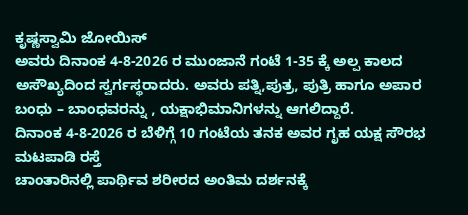ಕೃಷ್ಣಸ್ವಾಮಿ ಜೋಯಿಸ್
ಅವರು ದಿನಾಂಕ 4-8-2026 ರ ಮುಂಜಾನೆ ಗಂಟೆ 1-35 ಕ್ಕೆ ಅಲ್ಪ ಕಾಲದ ಅಸೌಖ್ಯದಿಂದ ಸ್ವರ್ಗಸ್ಥರಾದರು. ಅವರು ಪತ್ನಿ,ಪುತ್ರ, ಪುತ್ರಿ ಹಾಗೂ ಅಪಾರ ಬಂಧು – ಬಾಂಧವರನ್ನು , ಯಕ್ಷಾಭಿಮಾನಿಗಳನ್ನು ಆಗಲಿದ್ದಾರೆ.
ದಿನಾಂಕ 4-8-2026 ರ ಬೆಳಿಗ್ಗೆ 10 ಗಂಟೆಯ ತನಕ ಅವರ ಗೃಹ ಯಕ್ಷ ಸೌರಭ ಮಟಪಾಡಿ ರಸ್ತೆ
ಚಾಂತಾರಿನಲ್ಲಿ ಪಾರ್ಥಿವ ಶರೀರದ ಅಂತಿಮ ದರ್ಶನಕ್ಕೆ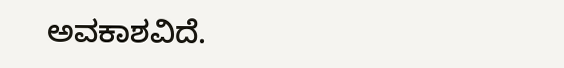ಅವಕಾಶವಿದೆ.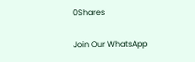0Shares

Join Our WhatsApp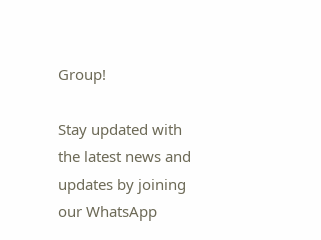Group!

Stay updated with the latest news and updates by joining our WhatsApp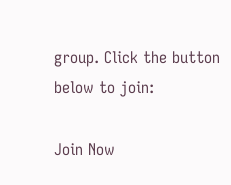group. Click the button below to join:

Join Now